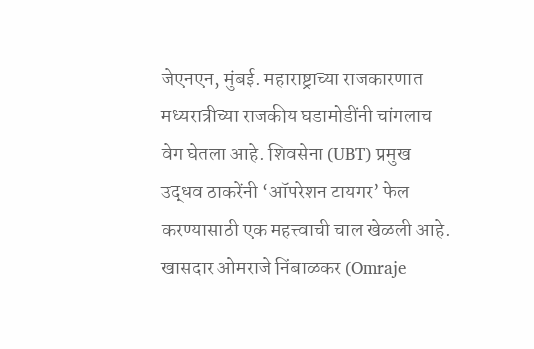जेएनएन, मुंबई. महाराष्ट्राच्या राजकारणात मध्यरात्रीच्या राजकीय घडामोडींनी चांगलाच वेग घेतला आहे. शिवसेना (UBT) प्रमुख उद्धव ठाकरेंनी ‘ऑपरेशन टायगर’ फेल करण्यासाठी एक महत्त्वाची चाल खेळली आहे. खासदार ओमराजे निंबाळकर (Omraje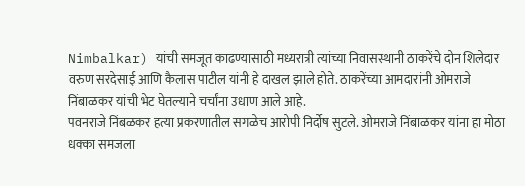Nimbalkar) यांची समजूत काढण्यासाठी मध्यरात्री त्यांच्या निवासस्थानी ठाकरेंचे दोन शिलेदार वरुण सरदेसाई आणि कैलास पाटील यांनी हे दाखल झाले होते. ठाकरेंच्या आमदारांनी ओमराजे निंबाळकर यांची भेट घेतल्याने चर्चांना उधाण आले आहे.
पवनराजे निंबळकर हत्या प्रकरणातील सगळेच आरोपी निर्दोष सुटले. ओमराजे निंबाळकर यांना हा मोठा धक्का समजला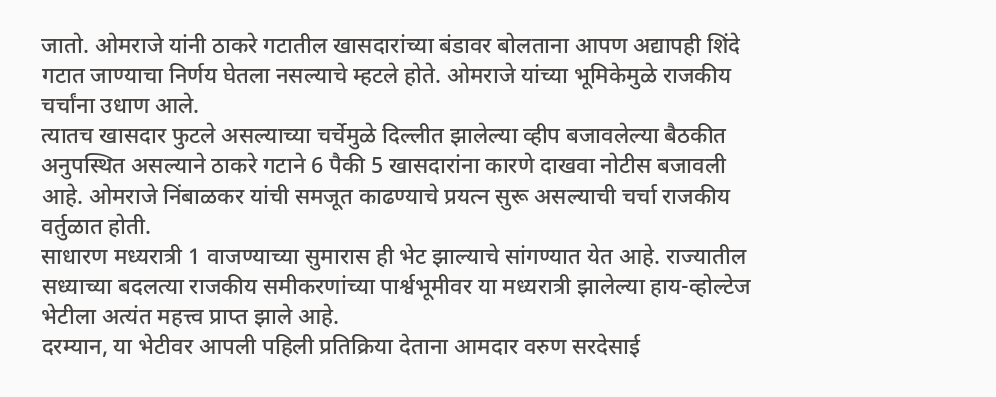जातो. ओमराजे यांनी ठाकरे गटातील खासदारांच्या बंडावर बोलताना आपण अद्यापही शिंदे गटात जाण्याचा निर्णय घेतला नसल्याचे म्हटले होते. ओमराजे यांच्या भूमिकेमुळे राजकीय चर्चांना उधाण आले.
त्यातच खासदार फुटले असल्याच्या चर्चेमुळे दिल्लीत झालेल्या व्हीप बजावलेल्या बैठकीत अनुपस्थित असल्याने ठाकरे गटाने 6 पैकी 5 खासदारांना कारणे दाखवा नोटीस बजावली आहे. ओमराजे निंबाळकर यांची समजूत काढण्याचे प्रयत्न सुरू असल्याची चर्चा राजकीय वर्तुळात होती.
साधारण मध्यरात्री 1 वाजण्याच्या सुमारास ही भेट झाल्याचे सांगण्यात येत आहे. राज्यातील सध्याच्या बदलत्या राजकीय समीकरणांच्या पार्श्वभूमीवर या मध्यरात्री झालेल्या हाय-व्होल्टेज भेटीला अत्यंत महत्त्व प्राप्त झाले आहे.
दरम्यान, या भेटीवर आपली पहिली प्रतिक्रिया देताना आमदार वरुण सरदेसाई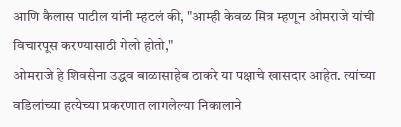आणि कैलास पाटील यांनी म्हटलं की, "आम्ही केवळ मित्र म्हणून ओमराजे यांची विचारपूस करण्यासाठी गेलो होतो,"
ओमराजे हे शिवसेना उद्धव बाळासाहेब ठाकरे या पक्षाचे खासदार आहेत. त्यांच्या वडिलांच्या हत्येच्या प्रकरणात लागलेल्या निकालाने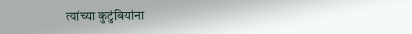त्यांच्या कुटुंबियांना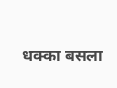धक्का बसला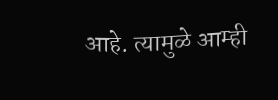आहे. त्यामुळे आम्ही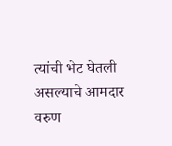त्यांची भेट घेतली असल्याचे आमदार वरुण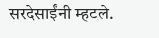सरदेसाईंनी म्हटले.